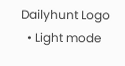Dailyhunt Logo
  • Light mode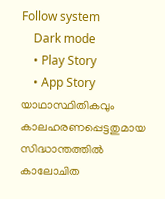Follow system
    Dark mode
    • Play Story
    • App Story
യാഥാസ്ഥിതികവും കാലഹരണപ്പെട്ടതുമായ സിദ്ധാന്തത്തില്‍ കാലോചിത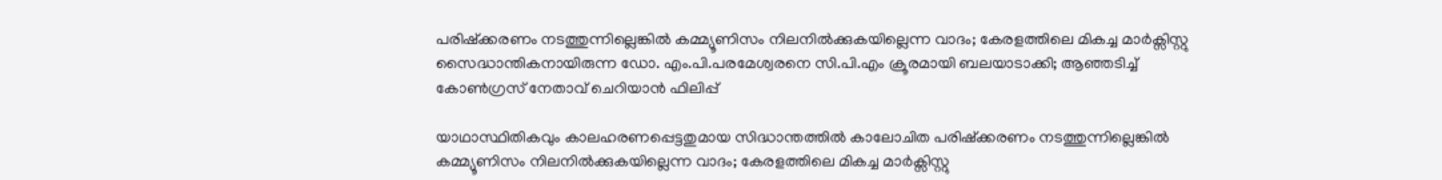പരിഷ്ക്കരണം നടത്തുന്നില്ലെങ്കില്‍ കമ്മ്യൂണിസം നിലനില്‍ക്കുകയില്ലെന്ന വാദം; കേരളത്തിലെ മികച്ച മാര്‍ക്സിസ്റ്റു സൈദ്ധാന്തികനായിരുന്ന ഡോ. എം.പി.പരമേശ്വരനെ സി.പി.എം ക്രൂരമായി ബലയാടാക്കി; ആഞ്ഞടിച്ച്‌ കോണ്‍ഗ്രസ് നേതാവ് ചെറിയാൻ ഫിലിപ്പ്

യാഥാസ്ഥിതികവും കാലഹരണപ്പെട്ടതുമായ സിദ്ധാന്തത്തില്‍ കാലോചിത പരിഷ്ക്കരണം നടത്തുന്നില്ലെങ്കില്‍ കമ്മ്യൂണിസം നിലനില്‍ക്കുകയില്ലെന്ന വാദം; കേരളത്തിലെ മികച്ച മാര്‍ക്സിസ്റ്റു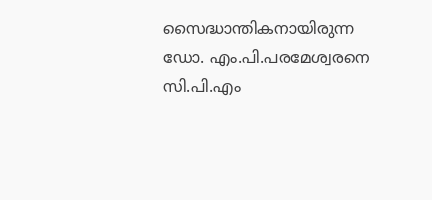സൈദ്ധാന്തികനായിരുന്ന ഡോ. എം.പി.പരമേശ്വരനെ സി.പി.എം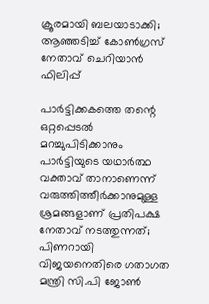ക്രൂരമായി ബലയാടാക്കി; ആഞ്ഞടിച്ച്‌ കോണ്‍ഗ്രസ് നേതാവ് ചെറിയാൻ ഫിലിപ്പ്

പാർട്ടിക്കകത്തെ തന്റെ ഒറ്റപ്പെടല്‍ മറച്ചുപിടിക്കാനും പാർട്ടിയുടെ യഥാർത്ഥ വക്താവ് താനാണെന്ന് വരുത്തിത്തീർക്കാനുമുള്ള ശ്രമങ്ങളാണ് പ്രതിപക്ഷ നേതാവ് നടത്തുന്നത്; പിണറായി വിജയനെതിരെ ഗതാഗത മന്ത്രി സി.പി ജോണ്‍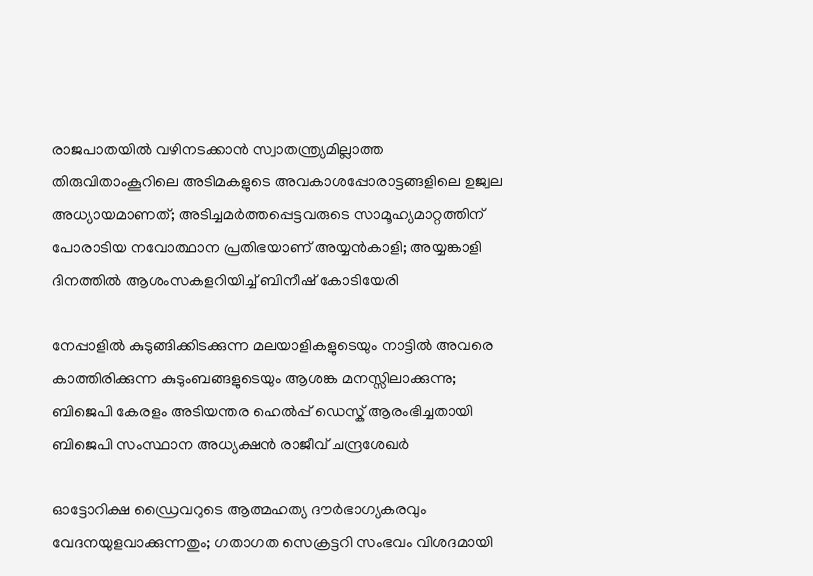രാജപാതയില്‍ വഴിനടക്കാൻ സ്വാതന്ത്ര്യമില്ലാത്ത തിരുവിതാംകൂറിലെ അടിമകളുടെ അവകാശപ്പോരാട്ടങ്ങളിലെ ഉജ്വല അധ്യായമാണത്‌; അടിച്ചമര്‍ത്തപ്പെട്ടവരുടെ സാമൂഹ്യമാറ്റത്തിന് പോരാടിയ നവോത്ഥാന പ്രതിഭയാണ്‌ അയ്യൻകാളി; അയ്യങ്കാളി ദിനത്തില്‍ ആശംസകളറിയിച്ച്‌ ബിനീഷ് കോടിയേരി

നേപ്പാളില്‍ കുടുങ്ങിക്കിടക്കുന്ന മലയാളികളുടെയും നാട്ടില്‍ അവരെ കാത്തിരിക്കുന്ന കുടുംബങ്ങളുടെയും ആശങ്ക മനസ്സിലാക്കുന്നു; ബിജെപി കേരളം അടിയന്തര ഹെല്‍പ്പ് ഡെസ്ക് ആരംഭിച്ചതായി ബിജെപി സംസ്ഥാന അധ്യക്ഷൻ രാജീവ് ചന്ദ്രശേഖർ

ഓട്ടോറിക്ഷ ഡ്രൈവറുടെ ആത്മഹത്യ ദൗർഭാഗ്യകരവും വേദനയുളവാക്കുന്നതും; ഗതാഗത സെക്രട്ടറി സംഭവം വിശദമായി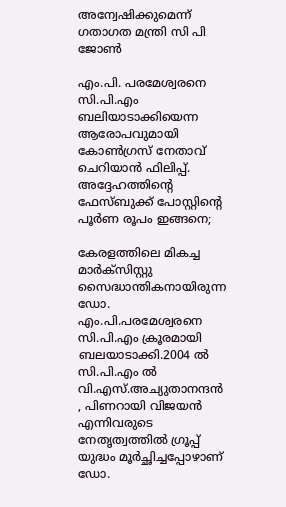അന്വേഷിക്കുമെന്ന് ഗതാഗത മന്ത്രി സി പി ജോണ്‍

എം.പി. പരമേശ്വരനെ സി.പി.എം ബലിയാടാക്കിയെന്ന ആരോപവുമായി കോണ്‍ഗ്രസ് നേതാവ് ചെറിയാൻ ഫിലിപ്പ്. അദ്ദേഹത്തിന്റെ ഫേസ്ബുക്ക് പോസ്റ്റിന്റെ പൂർണ രൂപം ഇങ്ങനെ;

കേരളത്തിലെ മികച്ച മാർക്സിസ്റ്റു സൈദ്ധാന്തികനായിരുന്ന ഡോ. എം.പി.പരമേശ്വരനെ സി.പി.എം ക്രൂരമായി ബലയാടാക്കി.2004 ല്‍ സി.പി.എം ല്‍ വി.എസ്.അച്യുതാനന്ദൻ , പിണറായി വിജയൻ എന്നിവരുടെ നേതൃത്വത്തില്‍ ഗ്രൂപ്പ് യുദ്ധം മൂർച്ഛിച്ചപ്പോഴാണ് ഡോ.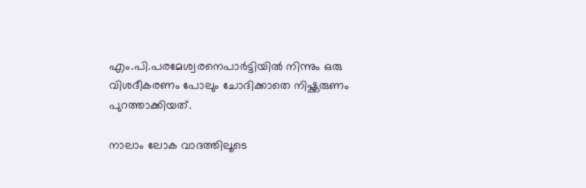എം.പി.പരമേശ്വരനെപാർട്ടിയില്‍ നിന്നും ഒരു വിശദീകരണം പോലും ചോദിക്കാതെ നിഷ്ക്കരുണം പുറത്താക്കിയത്.

നാലാം ലോക വാദത്തിലൂടെ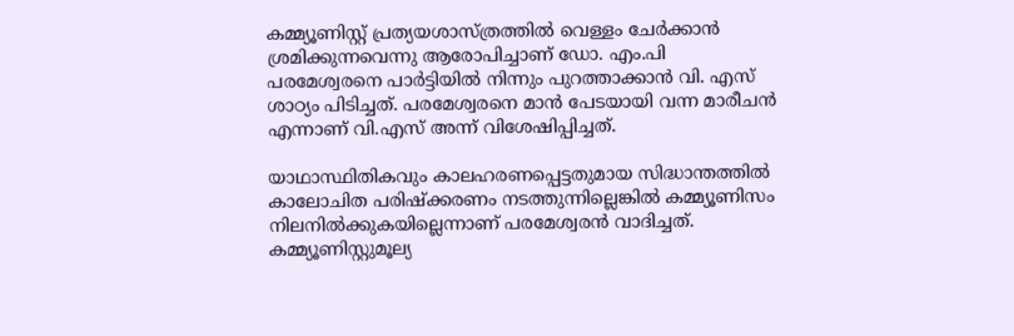കമ്മ്യൂണിസ്റ്റ് പ്രത്യയശാസ്ത്രത്തില്‍ വെള്ളം ചേർക്കാൻ ശ്രമിക്കുന്നവെന്നു ആരോപിച്ചാണ് ഡോ. എം.പി പരമേശ്വരനെ പാർട്ടിയില്‍ നിന്നും പുറത്താക്കാൻ വി. എസ് ശാഠ്യം പിടിച്ചത്. പരമേശ്വരനെ മാൻ പേടയായി വന്ന മാരീചൻ എന്നാണ് വി.എസ് അന്ന് വിശേഷിപ്പിച്ചത്.

യാഥാസ്ഥിതികവും കാലഹരണപ്പെട്ടതുമായ സിദ്ധാന്തത്തില്‍ കാലോചിത പരിഷ്ക്കരണം നടത്തുന്നില്ലെങ്കില്‍ കമ്മ്യൂണിസം നിലനില്‍ക്കുകയില്ലെന്നാണ് പരമേശ്വരൻ വാദിച്ചത്. കമ്മ്യൂണിസ്റ്റുമൂല്യ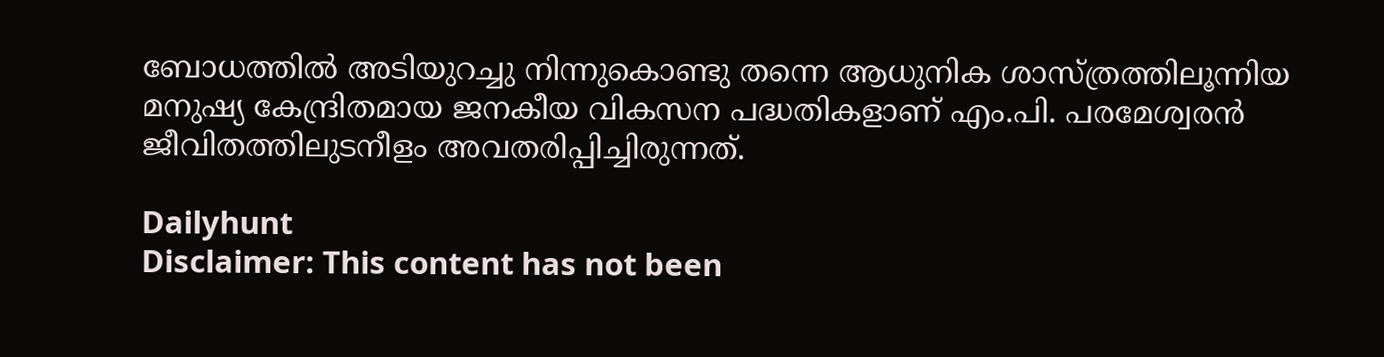ബോധത്തില്‍ അടിയുറച്ചു നിന്നുകൊണ്ടു തന്നെ ആധുനിക ശാസ്ത്രത്തിലൂന്നിയ മനുഷ്യ കേന്ദ്രിതമായ ജനകീയ വികസന പദ്ധതികളാണ് എം.പി. പരമേശ്വരൻ ജീവിതത്തിലുടനീളം അവതരിപ്പിച്ചിരുന്നത്.

Dailyhunt
Disclaimer: This content has not been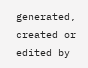generated, created or edited by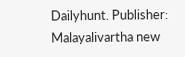Dailyhunt. Publisher: Malayalivartha new